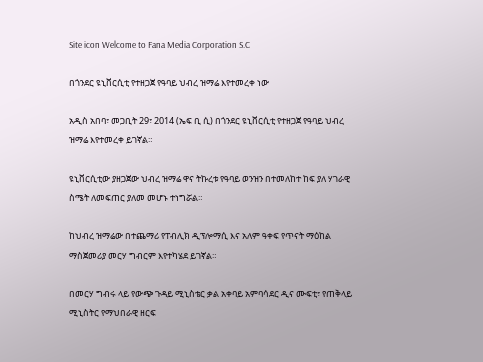Site icon Welcome to Fana Media Corporation S.C

በጎንደር ዩኒቨርሲቲ የተዘጋጀ የዓባይ ህብረ ዝማሬ እየተመረቀ ነው

አዲስ አበባ፣ መጋቢት 29፣ 2014 (ኤፍ ቢ ሲ) በጎንደር ዩኒቨርሲቲ የተዘጋጀ የዓባይ ህብረ ዝማሬ እየተመረቀ ይገኛል።

ዩኒቨርሲቲው ያዘጋጀው ህብረ ዝማሬ ዋና ትኩረቱ የዓባይ ወንዝን በተመለከተ ከፍ ያለ ሃገራዊ ስሜት ለመፍጠር ያለመ መሆኑ ተነግሯል።

ከህብረ ዝማሬው በተጨማሪ የፐብሊክ ዲፕሎማሲ እና አለም ዓቀፍ የጥናት ማዕከል ማስጀመሪያ መርሃ ግብርም እየተካሄደ ይገኛል።

በመርሃ ግብሩ ላይ የውጭ ጉዳይ ሚኒስቴር ቃል አቀባይ አምባሳደር ዲና ሙፍቲ፣ የጠቅላይ ሚኒስትር የማህበራዊ ዘርፍ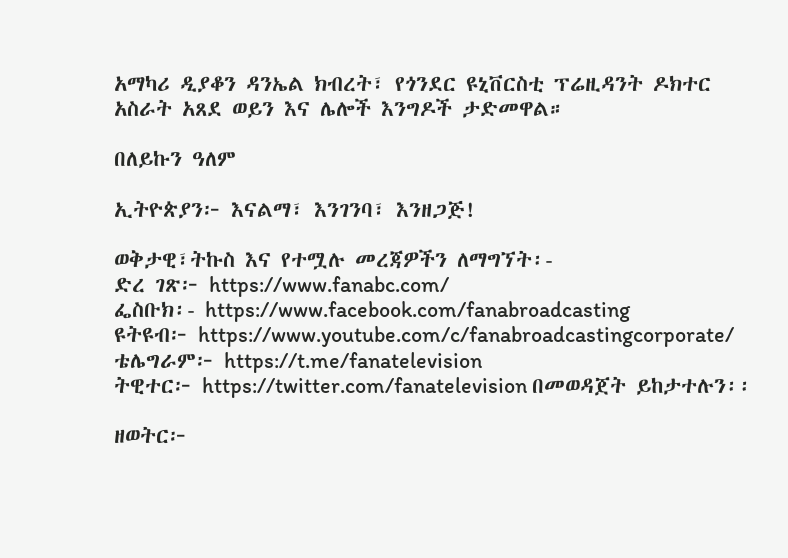አማካሪ ዲያቆን ዳንኤል ክብረት፣ የጎንደር ዩኒቨርስቲ ፕሬዚዳንት ዶክተር አስራት አጸደ ወይን እና ሌሎች እንግዶች ታድመዋል።

በለይኩን ዓለም

ኢትዮጵያን፦ እናልማ፣ እንገንባ፣ እንዘጋጅ!

ወቅታዊ፣ትኩስ እና የተሟሉ መረጃዎችን ለማግኘት፡-
ድረ ገጽ፦ https://www.fanabc.com/
ፌስቡክ፡- https://www.facebook.com/fanabroadcasting
ዩትዩብ፦ https://www.youtube.com/c/fanabroadcastingcorporate/
ቴሌግራም፦ https://t.me/fanatelevision
ትዊተር፦ https://twitter.com/fanatelevision በመወዳጀት ይከታተሉን፡፡

ዘወትር፦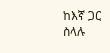ከእኛ ጋር ስላሉ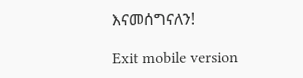እናመሰግናለን!

Exit mobile version